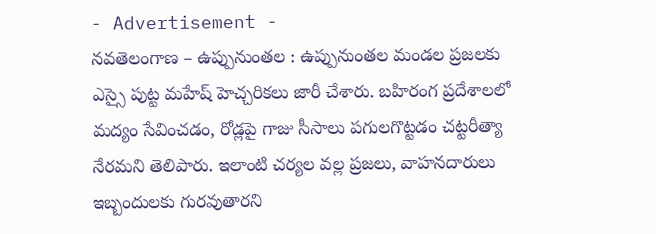- Advertisement -
నవతెలంగాణ – ఉప్పునుంతల : ఉప్పునుంతల మండల ప్రజలకు ఎస్సై పుట్ట మహేష్ హెచ్చరికలు జారీ చేశారు. బహిరంగ ప్రదేశాలలో మద్యం సేవించడం, రోడ్లపై గాజు సీసాలు పగులగొట్టడం చట్టరీత్యా నేరమని తెలిపారు. ఇలాంటి చర్యల వల్ల ప్రజలు, వాహనదారులు ఇబ్బందులకు గురవుతారని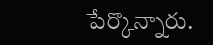పేర్కొన్నారు.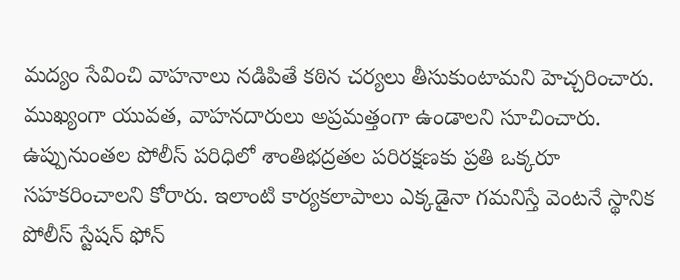మద్యం సేవించి వాహనాలు నడిపితే కఠిన చర్యలు తీసుకుంటామని హెచ్చరించారు. ముఖ్యంగా యువత, వాహనదారులు అప్రమత్తంగా ఉండాలని సూచించారు. ఉప్పునుంతల పోలీస్ పరిధిలో శాంతిభద్రతల పరిరక్షణకు ప్రతి ఒక్కరూ సహకరించాలని కోరారు. ఇలాంటి కార్యకలాపాలు ఎక్కడైనా గమనిస్తే వెంటనే స్థానిక పోలీస్ స్టేషన్ ఫోన్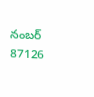నంబర్ 87126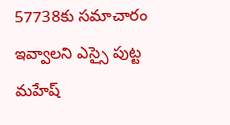57738కు సమాచారం ఇవ్వాలని ఎస్సై పుట్ట మహేష్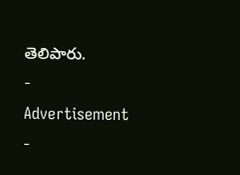తెలిపారు.
- Advertisement -